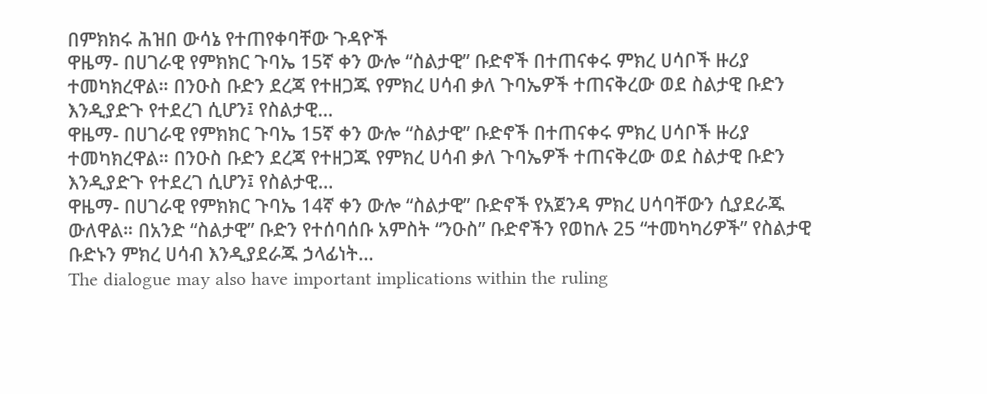በምክክሩ ሕዝበ ውሳኔ የተጠየቀባቸው ጉዳዮች
ዋዜማ- በሀገራዊ የምክክር ጉባኤ 15ኛ ቀን ውሎ “ስልታዊ” ቡድኖች በተጠናቀሩ ምክረ ሀሳቦች ዙሪያ ተመካክረዋል። በንዑስ ቡድን ደረጃ የተዘጋጁ የምክረ ሀሳብ ቃለ ጉባኤዎች ተጠናቅረው ወደ ስልታዊ ቡድን እንዲያድጉ የተደረገ ሲሆን፤ የስልታዊ…
ዋዜማ- በሀገራዊ የምክክር ጉባኤ 15ኛ ቀን ውሎ “ስልታዊ” ቡድኖች በተጠናቀሩ ምክረ ሀሳቦች ዙሪያ ተመካክረዋል። በንዑስ ቡድን ደረጃ የተዘጋጁ የምክረ ሀሳብ ቃለ ጉባኤዎች ተጠናቅረው ወደ ስልታዊ ቡድን እንዲያድጉ የተደረገ ሲሆን፤ የስልታዊ…
ዋዜማ- በሀገራዊ የምክክር ጉባኤ 14ኛ ቀን ውሎ “ስልታዊ” ቡድኖች የአጀንዳ ምክረ ሀሳባቸውን ሲያደራጁ ውለዋል። በአንድ “ስልታዊ” ቡድን የተሰባሰቡ አምስት “ንዑስ” ቡድኖችን የወከሉ 25 “ተመካካሪዎች” የስልታዊ ቡድኑን ምክረ ሀሳብ እንዲያደራጁ ኃላፊነት…
The dialogue may also have important implications within the ruling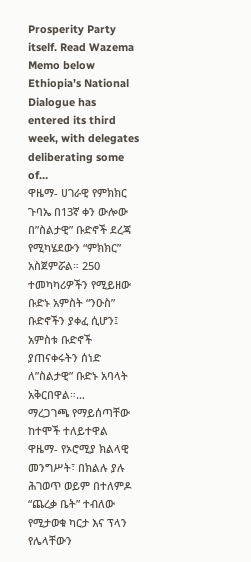Prosperity Party itself. Read Wazema Memo below Ethiopia’s National Dialogue has entered its third week, with delegates deliberating some of…
ዋዜማ- ሀገራዊ የምክክር ጉባኤ በ13ኛ ቀን ውሎው በ”ስልታዊ” ቡድኖች ደረጃ የሚካሄደውን “ምክክር” አስጀምሯል። 250 ተመካካሪዎችን የሚይዘው ቡድኑ አምስት “ንዑስ” ቡድኖችን ያቀፈ ሲሆን፤ አምስቱ ቡድኖች ያጠናቀሩትን ሰነድ ለ”ስልታዊ” ቡድኑ አባላት አቅርበዋል።…
ማረጋገጫ የማይሰጣቸው ከተሞች ተለይተዋል ዋዜማ- የኦሮሚያ ክልላዊ መንግሥት፣ በክልሉ ያሉ ሕገወጥ ወይም በተለምዶ “ጨረቃ ቤት” ተብለው የሚታወቁ ካርታ እና ፕላን የሌላቸውን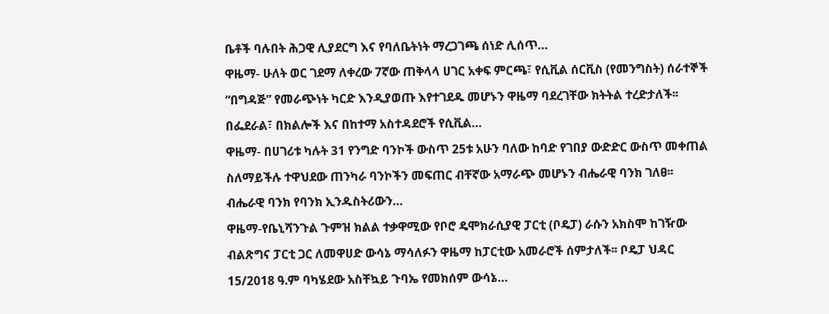ቤቶች ባሉበት ሕጋዊ ሊያደርግ እና የባለቤትነት ማረጋገጫ ሰነድ ሊሰጥ…
ዋዜማ- ሁለት ወር ገደማ ለቀረው 7ኛው ጠቅላላ ሀገር አቀፍ ምርጫ፣ የሲቪል ሰርቪስ (የመንግስት) ሰራተኞች “በግዳጅ” የመራጭነት ካርድ እንዲያወጡ እየተገደዱ መሆኑን ዋዜማ ባደረገቸው ክትትል ተረድታለች፡፡ በፌደራል፣ በክልሎች እና በከተማ አስተዳደሮች የሲቪል…
ዋዜማ- በሀገሪቱ ካሉት 31 የንግድ ባንኮች ውስጥ 25ቱ አሁን ባለው ከባድ የገበያ ውድድር ውስጥ መቀጠል ስለማይችሉ ተዋህደው ጠንካራ ባንኮችን መፍጠር ብቸኛው አማራጭ መሆኑን ብሔራዊ ባንክ ገለፀ፡፡ ብሔራዊ ባንክ የባንክ ኢንዱስትሪውን…
ዋዜማ-የቤኒሻንጉል ጉምዝ ክልል ተቃዋሚው የቦሮ ዴሞክራሲያዊ ፓርቲ (ቦዴፓ) ራሱን አክስሞ ከገዥው ብልጽግና ፓርቲ ጋር ለመዋሀድ ውሳኔ ማሳለፉን ዋዜማ ከፓርቲው አመራሮች ሰምታለች፡፡ ቦዴፓ ህዳር 15/2018 ዓ.ም ባካሄደው አስቸኳይ ጉባኤ የመክሰም ውሳኔ…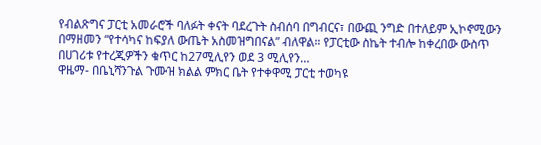የብልጽግና ፓርቲ አመራሮች ባለፉት ቀናት ባደረጉት ስብሰባ በግብርና፣ በውጪ ንግድ በተለይም ኢኮኖሚውን በማዘመን “የተሳካና ከፍያለ ውጤት አስመዝግበናል” ብለዋል። የፓርቲው ስኬት ተብሎ ከቀረበው ውስጥ በሀገሪቱ የተረጂዎችን ቁጥር ከ27ሚሊየን ወደ 3 ሚሊየን…
ዋዜማ- በቤኒሻንጉል ጉሙዝ ክልል ምክር ቤት የተቀዋሚ ፓርቲ ተወካዩ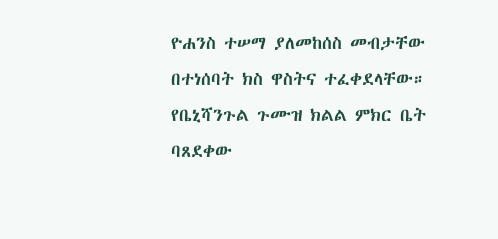ዮሐንስ ተሠማ ያለመከሰስ መብታቸው በተነሰባት ክስ ዋስትና ተፈቀደላቸው። የቤኒሻንጉል ጉሙዝ ክልል ምክር ቤት ባጸደቀው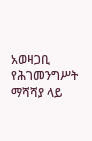አወዛጋቢ የሕገመንግሥት ማሻሻያ ላይ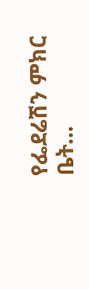የፌደሬሽን ምክር ቤት…